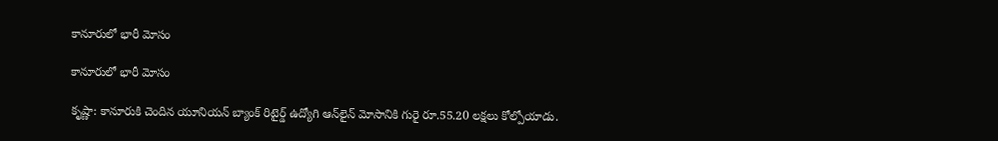కానూరులో భారీ మోసం

కానూరులో భారీ మోసం

కృష్ణా: కానూరుకి చెందిన యూనియన్ బ్యాంక్ రిటైర్డ్ ఉద్యోగి ఆన్‌లైన్ మోసానికి గురై రూ.55.20 లక్షలు కోల్పోయాడు.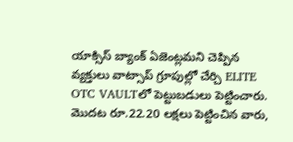యాక్సిస్ బ్యాంక్ ఏజెంట్లమని చెప్పిన వ్యక్తులు వాట్సాప్ గ్రూపుల్లో చేర్చి ELITE OTC VAULTలో పెట్టుబడులు పెట్టించారు. మొదట రూ.22.20 లక్షలు పెట్టించిన వారు,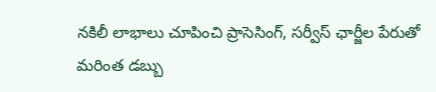నకిలీ లాభాలు చూపించి ప్రాసెసింగ్, సర్వీస్ ఛార్జీల పేరుతో మరింత డబ్బు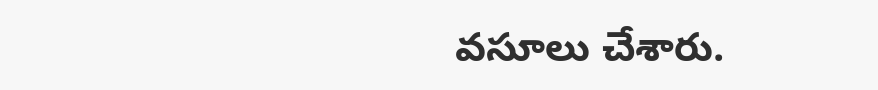వసూలు చేశారు.